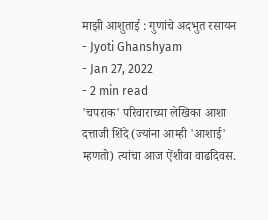माझी आशुताई : गुणांचे अदभुत रसायन
- Jyoti Ghanshyam
- Jan 27, 2022
- 2 min read
'चपराक' परिवाराच्या लेखिका आशा दत्ताजी शिंदे (ज्यांना आम्ही 'आशाई' म्हणतो) त्यांचा आज ऐंशीवा वाढदिवस.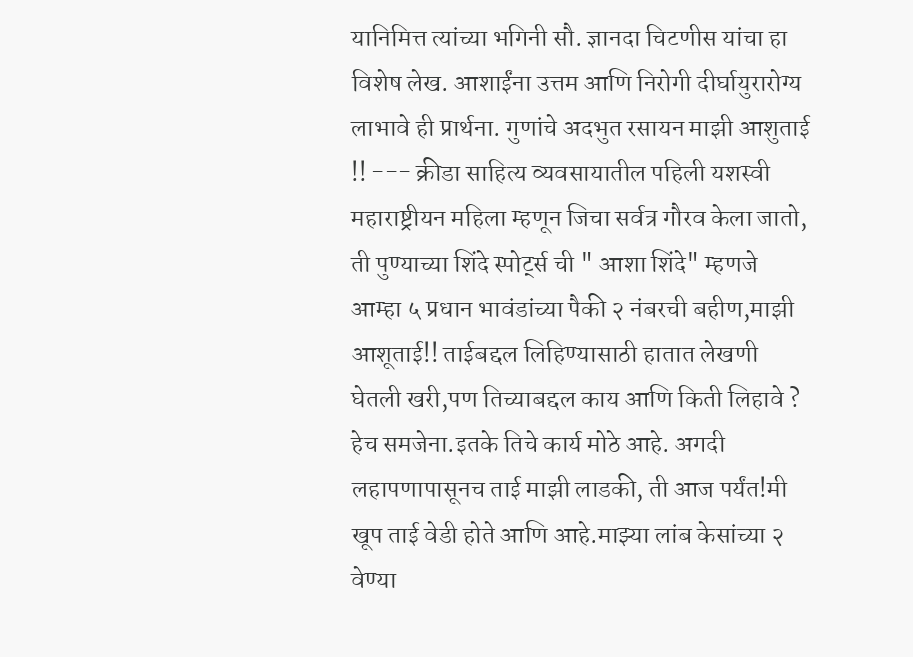यानिमित्त त्यांच्या भगिनी सौ. ज्ञानदा चिटणीस यांचा हा विशेष लेख. आशाईंना उत्तम आणि निरोगी दीर्घायुरारोग्य लाभावे ही प्रार्थना. गुणांचे अदभुत रसायन माझी आशुताई !! --- क्रीडा साहित्य व्यवसायातील पहिली यशस्वी महाराष्ट्रीयन महिला म्हणून जिचा सर्वत्र गौरव केला जातो, ती पुण्याच्या शिंदे स्पोर्ट्स ची " आशा शिंदे" म्हणजे आम्हा ५ प्रधान भावंडांच्या पैकी २ नंबरची बहीण,माझी आशूताई!! ताईबद्दल लिहिण्यासाठी हातात लेखणी घेतली खरी,पण तिच्याबद्दल काय आणि किती लिहावे ? हेच समजेना.इतके तिचे कार्य मोठे आहे. अगदी लहापणापासूनच ताई माझी लाडकी, ती आज पर्यंत!मी खूप ताई वेडी होते आणि आहे.माझ्या लांब केसांच्या २ वेण्या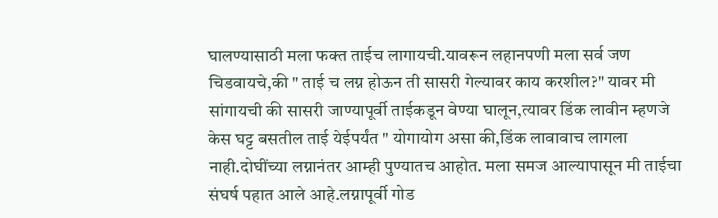घालण्यासाठी मला फक्त ताईच लागायची.यावरून लहानपणी मला सर्व जण चिडवायचे,की " ताई च लग्न होऊन ती सासरी गेल्यावर काय करशील?" यावर मी सांगायची की सासरी जाण्यापूर्वी ताईकडून वेण्या घालून,त्यावर डिंक लावीन म्हणजे केस घट्ट बसतील ताई येईपर्यंत " योगायोग असा की,डिंक लावावाच लागला नाही.दोघींच्या लग्नानंतर आम्ही पुण्यातच आहोत. मला समज आल्यापासून मी ताईचा संघर्ष पहात आले आहे.लग्नापूर्वी गोड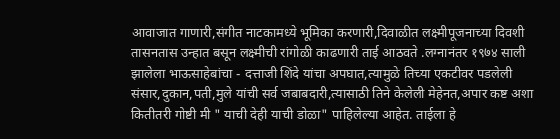आवाजात गाणारी,संगीत नाटकामध्ये भूमिका करणारी,दिवाळीत लक्ष्मीपूजनाच्या दिवशी तासनतास उन्हात बसून लक्ष्मीची रांगोळी काढणारी ताई आठवते .लग्नानंतर १९७४ साली झालेला भाऊसाहेबांचा - दत्ताजी शिंदे यांचा अपघात,त्यामुळे तिच्या एकटीवर पडलेली संसार,दुकान,पती,मुले यांची सर्व जबाबदारी,त्यासाठी तिने केलेली मेहेनत,अपार कष्ट अशा कितीतरी गोष्टी मी " याची देही याची डोळा" पाहिलेल्या आहेत. ताईला हे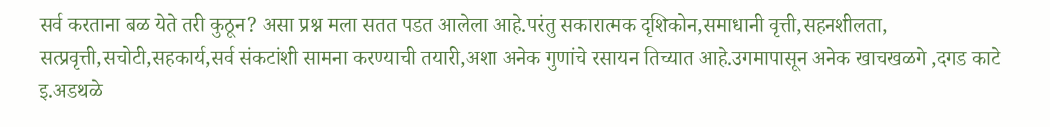सर्व करताना बळ येते तरी कुठून? असा प्रश्न मला सतत पडत आलेला आहे.परंतु सकारात्मक दृशिकोन,समाधानी वृत्ती,सहनशीलता, सत्प्रवृत्ती,सचोटी,सहकार्य,सर्व संकटांशी सामना करण्याची तयारी,अशा अनेक गुणांचे रसायन तिच्यात आहे.उगमापासून अनेक खाचखळगे ,दगड काटे इ.अडथळे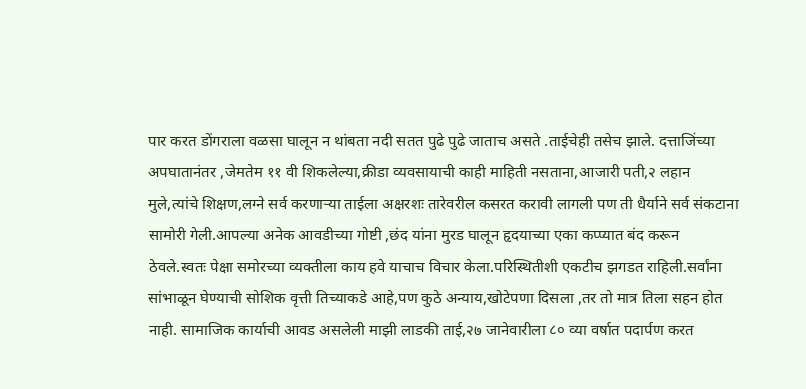पार करत डोंगराला वळसा घालून न थांबता नदी सतत पुढे पुढे जाताच असते .ताईचेही तसेच झाले. दत्ताजिंच्या अपघातानंतर ,जेमतेम ११ वी शिकलेल्या,क्रीडा व्यवसायाची काही माहिती नसताना,आजारी पती,२ लहान मुले,त्यांचे शिक्षण,लग्ने सर्व करणाऱ्या ताईला अक्षरशः तारेवरील कसरत करावी लागली पण ती धैर्याने सर्व संकटाना सामोरी गेली.आपल्या अनेक आवडीच्या गोष्टी ,छंद यांना मुरड घालून हृदयाच्या एका कप्प्यात बंद करून ठेवले.स्वतः पेक्षा समोरच्या व्यक्तीला काय हवे याचाच विचार केला.परिस्थितीशी एकटीच झगडत राहिली.सर्वांना सांभाळून घेण्याची सोशिक वृत्ती तिच्याकडे आहे,पण कुठे अन्याय,खोटेपणा दिसला ,तर तो मात्र तिला सहन होत नाही. सामाजिक कार्याची आवड असलेली माझी लाडकी ताई,२७ जानेवारीला ८० व्या वर्षात पदार्पण करत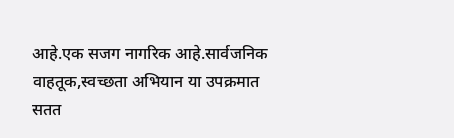आहे.एक सजग नागरिक आहे.सार्वजनिक वाहतूक,स्वच्छता अभियान या उपक्रमात सतत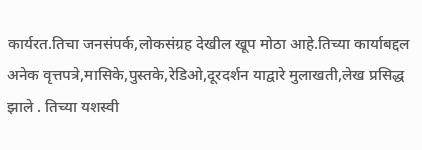कार्यरत.तिचा जनसंपर्क,लोकसंग्रह देखील खूप मोठा आहे.तिच्या कार्याबद्दल अनेक वृत्तपत्रे,मासिके,पुस्तके,रेडिओ,दूरदर्शन याद्वारे मुलाखती,लेख प्रसिद्ध झाले . तिच्या यशस्वी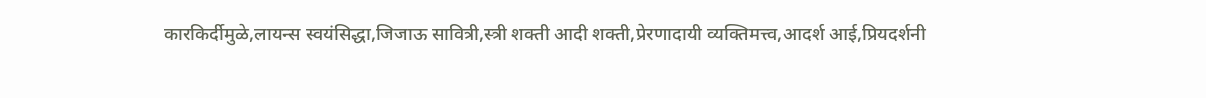कारकिर्दीमुळे,लायन्स स्वयंसिद्धा,जिजाऊ सावित्री,स्त्री शक्ती आदी शक्ती,प्रेरणादायी व्यक्तिमत्त्व,आदर्श आई,प्रियदर्शनी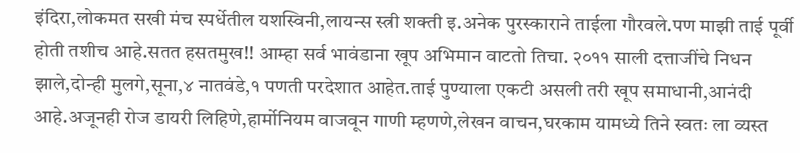इंदिरा,लोकमत सखी मंच स्पर्धेतील यशस्विनी,लायन्स स्त्री शक्ती इ.अनेक पुरस्काराने ताईला गौरवले.पण माझी ताई पूर्वी होती तशीच आहे.सतत हसतमुख!! आम्हा सर्व भावंडाना खूप अभिमान वाटतो तिचा. २०११ साली दत्ताजींचे निधन झाले,दोन्ही मुलगे,सूना,४ नातवंडे,१ पणती परदेशात आहेत.ताई पुण्याला एकटी असली तरी खूप समाधानी,आनंदी आहे.अजूनही रोज डायरी लिहिणे,हार्मोनियम वाजवून गाणी म्हणणे,लेखन वाचन,घरकाम यामध्ये तिने स्वतः ला व्यस्त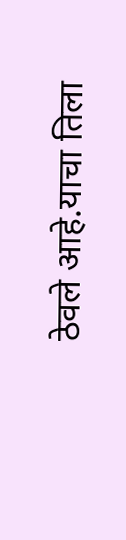ठेवले आहे.याचा तिला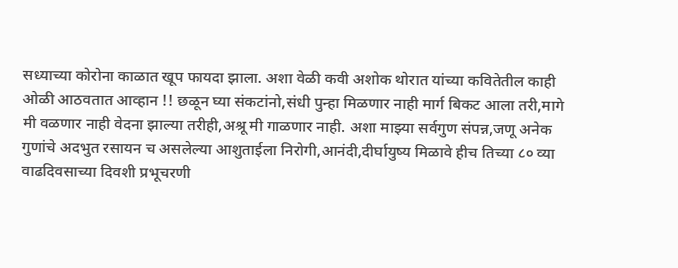सध्याच्या कोरोना काळात खूप फायदा झाला. अशा वेळी कवी अशोक थोरात यांच्या कवितेतील काही ओळी आठवतात आव्हान !! छळून घ्या संकटांनो,संधी पुन्हा मिळणार नाही मार्ग बिकट आला तरी,मागे मी वळणार नाही वेदना झाल्या तरीही,अश्रू मी गाळणार नाही. अशा माझ्या सर्वगुण संपन्न,जणू अनेक गुणांचे अदभुत रसायन च असलेल्या आशुताईला निरोगी,आनंदी,दीर्घायुष्य मिळावे हीच तिच्या ८० व्या वाढदिवसाच्या दिवशी प्रभूचरणी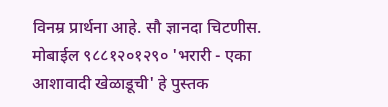विनम्र प्रार्थना आहे. सौ ज्ञानदा चिटणीस. मोबाईल ९८८१२०१२९० 'भरारी - एका आशावादी खेळाडूची' हे पुस्तक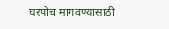घरपोच मागवण्यासाठी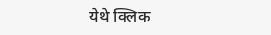येथे क्लिक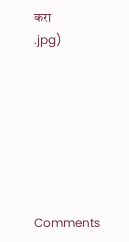करा
.jpg)







Comments